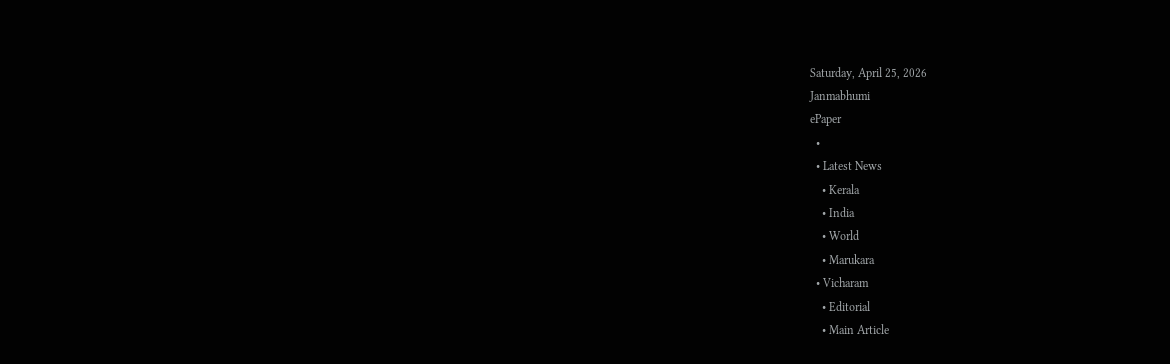Saturday, April 25, 2026
Janmabhumi
ePaper
  •
  • Latest News
    • Kerala
    • India
    • World
    • Marukara
  • Vicharam
    • Editorial
    • Main Article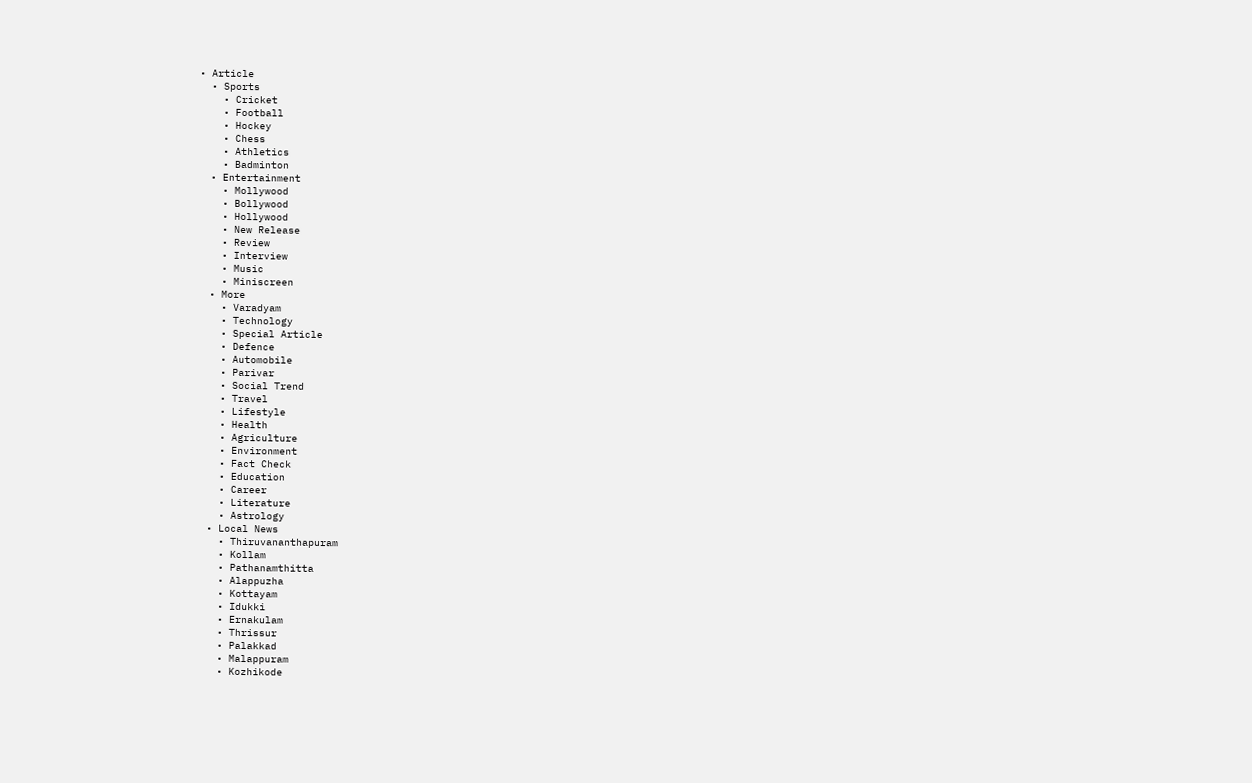• Article
  • Sports
    • Cricket
    • Football
    • Hockey
    • Chess
    • Athletics
    • Badminton
  • Entertainment
    • Mollywood
    • Bollywood
    • Hollywood
    • New Release
    • Review
    • Interview
    • Music
    • Miniscreen
  • More
    • Varadyam
    • Technology
    • Special Article
    • Defence
    • Automobile
    • Parivar
    • Social Trend
    • Travel
    • Lifestyle
    • Health
    • Agriculture
    • Environment
    • Fact Check
    • Education
    • Career
    • Literature
    • Astrology
  • Local News
    • Thiruvananthapuram
    • Kollam
    • Pathanamthitta
    • Alappuzha
    • Kottayam
    • Idukki
    • Ernakulam
    • Thrissur
    • Palakkad
    • Malappuram
    • Kozhikode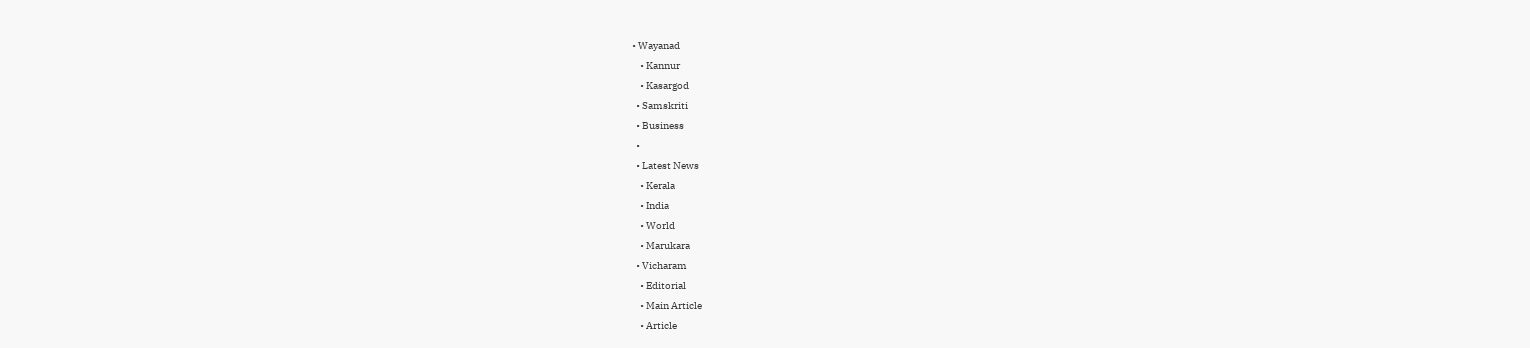• Wayanad
    • Kannur
    • Kasargod
  • Samskriti
  • Business
  •
  • Latest News
    • Kerala
    • India
    • World
    • Marukara
  • Vicharam
    • Editorial
    • Main Article
    • Article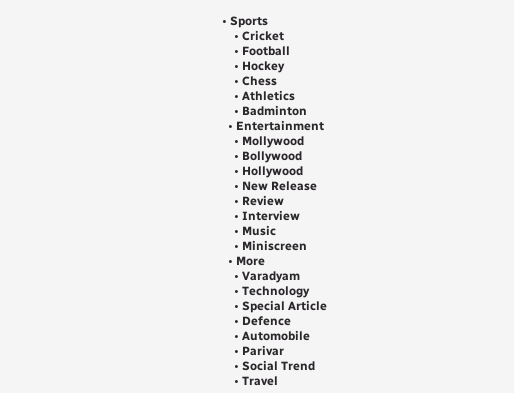• Sports
    • Cricket
    • Football
    • Hockey
    • Chess
    • Athletics
    • Badminton
  • Entertainment
    • Mollywood
    • Bollywood
    • Hollywood
    • New Release
    • Review
    • Interview
    • Music
    • Miniscreen
  • More
    • Varadyam
    • Technology
    • Special Article
    • Defence
    • Automobile
    • Parivar
    • Social Trend
    • Travel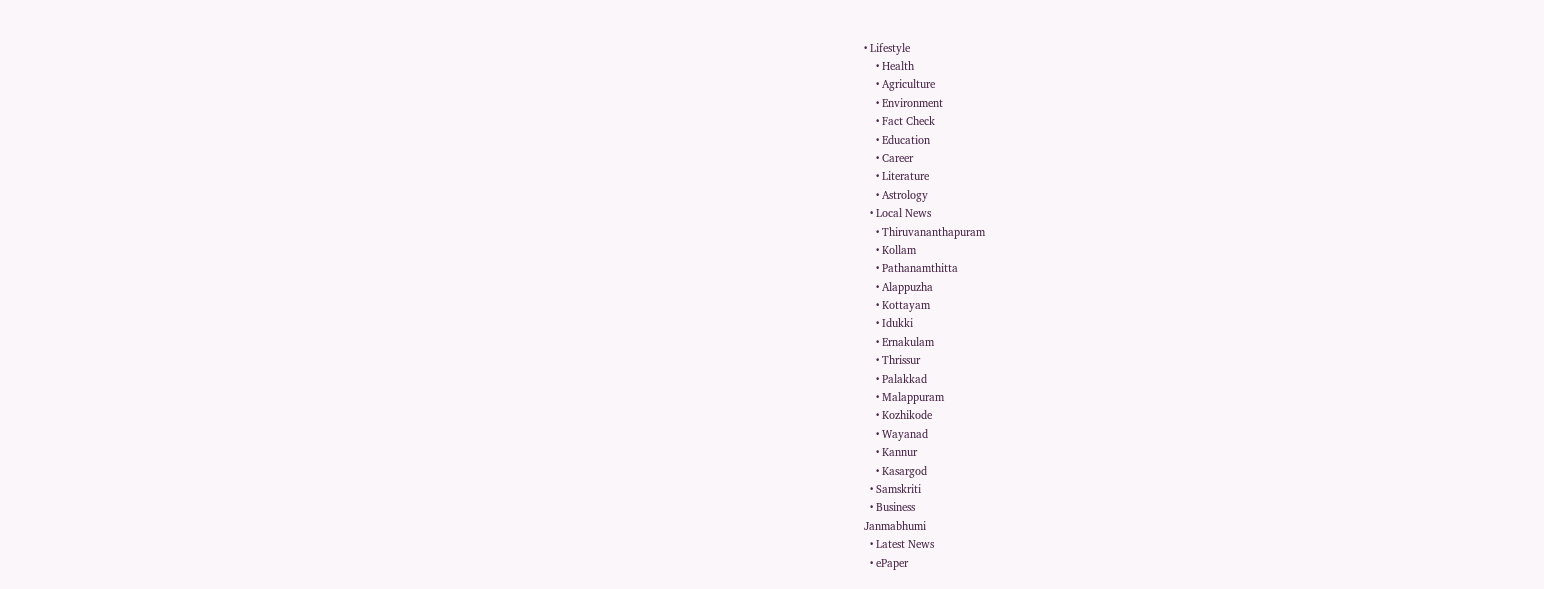• Lifestyle
    • Health
    • Agriculture
    • Environment
    • Fact Check
    • Education
    • Career
    • Literature
    • Astrology
  • Local News
    • Thiruvananthapuram
    • Kollam
    • Pathanamthitta
    • Alappuzha
    • Kottayam
    • Idukki
    • Ernakulam
    • Thrissur
    • Palakkad
    • Malappuram
    • Kozhikode
    • Wayanad
    • Kannur
    • Kasargod
  • Samskriti
  • Business
Janmabhumi
  • Latest News
  • ePaper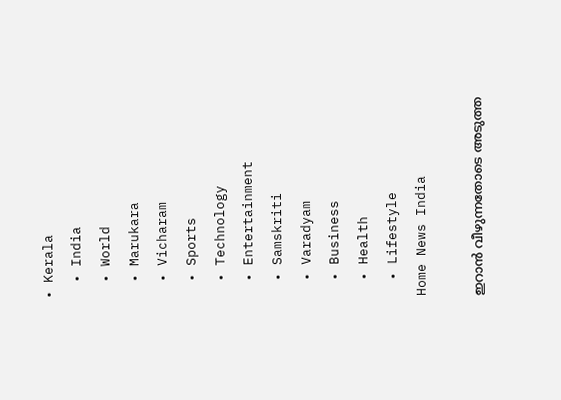• Kerala
  • India
  • World
  • Marukara
  • Vicharam
  • Sports
  • Technology
  • Entertainment
  • Samskriti
  • Varadyam
  • Business
  • Health
  • Lifestyle
Home News India

ഇറാന്‍ വീഴുന്നതോടെ അടുത്ത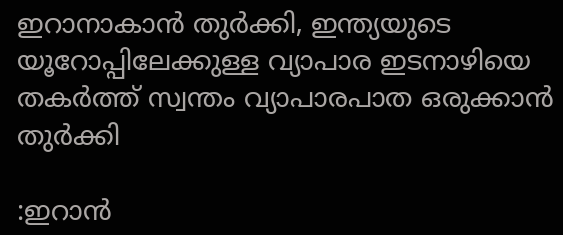ഇറാനാകാന്‍ തുര്‍ക്കി, ഇന്ത്യയുടെ യൂറോപ്പിലേക്കുള്ള വ്യാപാര ഇടനാഴിയെ തകര്‍ത്ത് സ്വന്തം വ്യാപാരപാത ഒരുക്കാന്‍ തുര്‍ക്കി

:ഇറാന്‍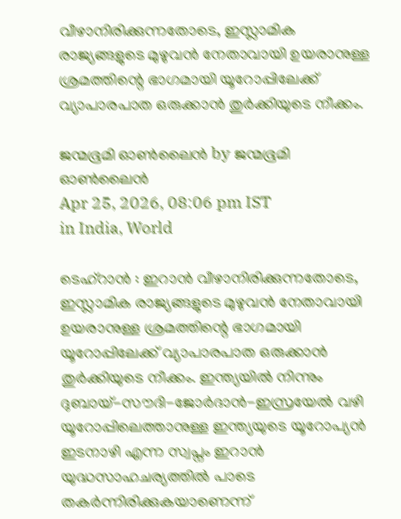വീഴാനിരിക്കുന്നതോടെ, ഇസ്ലാമിക രാജ്യങ്ങളുടെ മുഴുവന്‍ നേതാവായി ഉയരാനുള്ള ശ്രമത്തിന്റെ ഭാഗമായി യൂറോപ്പിലേക്ക് വ്യാപാരപാത ഒരുക്കാന്‍ തുര്‍ക്കിയുടെ നീക്കം.

ജന്മഭൂമി ഓണ്‍ലൈന്‍ by ജന്മഭൂമി ഓണ്‍ലൈന്‍
Apr 25, 2026, 08:06 pm IST
in India, World

ടെഹ്റാന്‍ : ഇറാന്‍ വീഴാനിരിക്കുന്നതോടെ, ഇസ്ലാമിക രാജ്യങ്ങളുടെ മുഴുവന്‍ നേതാവായി ഉയരാനുള്ള ശ്രമത്തിന്റെ ഭാഗമായി യൂറോപ്പിലേക്ക് വ്യാപാരപാത ഒരുക്കാന്‍ തുര്‍ക്കിയുടെ നീക്കം. ഇന്ത്യയില്‍ നിന്നും ദുബായ്-സൗദി-ജോര്‍ദാന്‍-ഇസ്രയേല്‍ വഴി യൂറോപ്പിലെത്താനുള്ള ഇന്ത്യയുടെ യൂറോപ്യന്‍ ഇടനാഴി എന്ന സ്വപ്നം ഇറാന്‍ യുദ്ധസാഹചര്യത്തില്‍ പാടെ തകര്‍ന്നിരിക്കുകയാണെന്ന്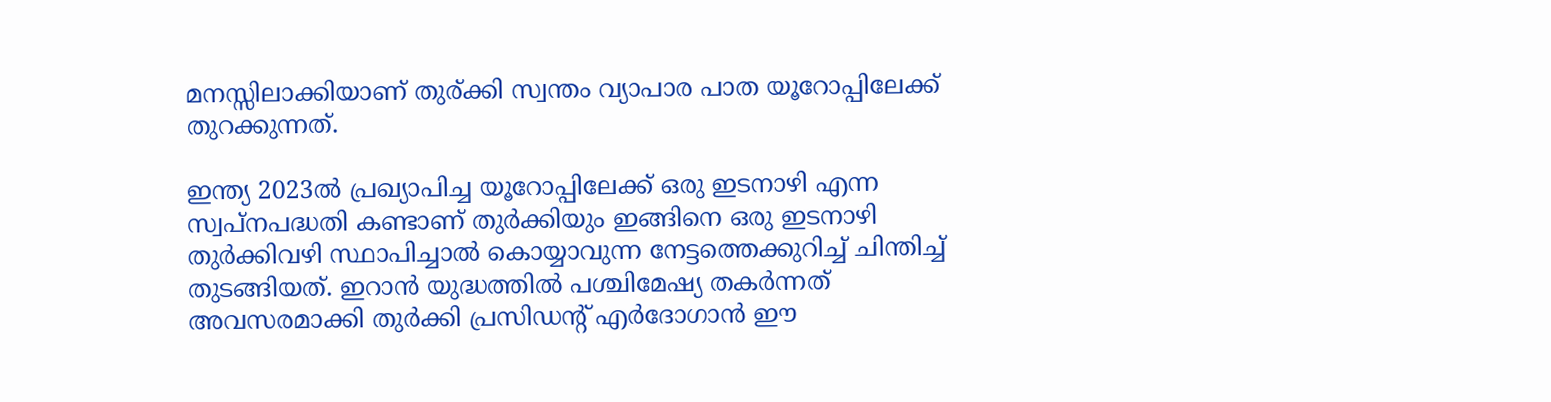മനസ്സിലാക്കിയാണ് തുര‍്ക്കി സ്വന്തം വ്യാപാര പാത യൂറോപ്പിലേക്ക് തുറക്കുന്നത്.

ഇന്ത്യ 2023ല്‍ പ്രഖ്യാപിച്ച യൂറോപ്പിലേക്ക് ഒരു ഇടനാഴി എന്ന സ്വപ്നപദ്ധതി കണ്ടാണ് തുര്‍ക്കിയും ഇങ്ങിനെ ഒരു ഇടനാഴി തുര്‍ക്കിവഴി സ്ഥാപിച്ചാല്‍ കൊയ്യാവുന്ന നേട്ടത്തെക്കുറിച്ച് ചിന്തിച്ച് തുടങ്ങിയത്. ഇറാന്‍ യുദ്ധത്തില്‍ പശ്ചിമേഷ്യ തകര്‍ന്നത് അവസരമാക്കി തുര്‍ക്കി പ്രസിഡന്‍റ് എര്‍ദോഗാന്‍ ഈ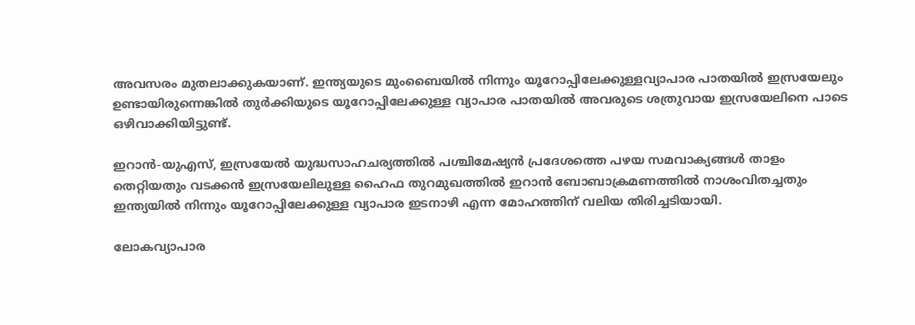അവസരം മുതലാക്കുകയാണ്. ഇന്ത്യയുടെ മുംബൈയില്‍ നിന്നും യൂറോപ്പിലേക്കുള്ളവ്യാപാര പാതയില്‍ ഇസ്രയേലും ഉണ്ടായിരുന്നെങ്കില്‍ തുര്‍ക്കിയുടെ യൂറോപ്പിലേക്കുള്ള വ്യാപാര പാതയില്‍ അവരുടെ ശത്രുവായ ഇസ്രയേലിനെ പാടെ ഒഴിവാക്കിയിട്ടുണ്ട്.

ഇറാന്‍-യുഎസ്, ഇസ്രയേല്‍ യുദ്ധസാഹചര്യത്തില്‍ പശ്ചിമേഷ്യന്‍ പ്രദേശത്തെ പഴയ സമവാക്യങ്ങള്‍ താളം തെറ്റിയതും വടക്കന്‍ ഇസ്രയേലിലുള്ള ഹൈഫ തുറമുഖത്തില്‍ ഇറാന്‍ ബോബാക്രമണത്തില്‍ നാശംവിതച്ചതും ഇന്ത്യയില്‍ നിന്നും യൂറോപ്പിലേക്കുള്ള വ്യാപാര ഇടനാഴി എന്ന മോഹത്തിന് വലിയ തിരിച്ചടിയായി.

ലോകവ്യാപാര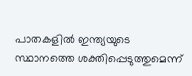പാതകളില്‍ ഇന്ത്യയുടെ സ്ഥാനത്തെ ശക്തിപ്പെടുത്തുമെന്ന്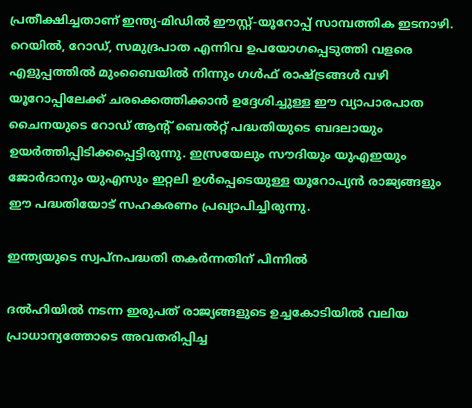പ്രതീക്ഷിച്ചതാണ് ഇന്ത്യ-മിഡില്‍ ഈസ്റ്റ്-യൂറോപ്പ് സാമ്പത്തിക ഇടനാഴി. റെയില്‍, റോഡ്, സമുദ്രപാത എന്നിവ ഉപയോഗപ്പെടുത്തി വളരെ എളുപ്പത്തില്‍ മുംബൈയില്‍ നിന്നും ഗള്‍ഫ് രാഷ്‌ട്രങ്ങള്‍ വഴി യൂറോപ്പിലേക്ക് ചരക്കെത്തിക്കാന്‍ ഉദ്ദേശിച്ചുള്ള ഈ വ്യാപാരപാത ചൈനയുടെ റോഡ് ആന്‍റ് ബെല്‍റ്റ് പദ്ധതിയുടെ ബദലായും ഉയര്‍ത്തിപ്പിടിക്കപ്പെട്ടിരുന്നു. ഇസ്രയേലും സൗദിയും യുഎഇയും ജോര്‍ദാനും യുഎസും ഇറ്റലി ഉള്‍പ്പെടെയുള്ള യൂറോപ്യന്‍ രാജ്യങ്ങളും ഈ പദ്ധതിയോട് സഹകരണം പ്രഖ്യാപിച്ചിരുന്നു.

ഇന്ത്യയുടെ സ്വപ്നപദ്ധതി തകര്‍ന്നതിന് പിന്നില്‍

ദല്‍ഹിയില്‍ നടന്ന ഇരുപത് രാജ്യങ്ങളുടെ ഉച്ചകോടിയില്‍ വലിയ പ്രാധാന്യത്തോടെ അവതരിപ്പിച്ച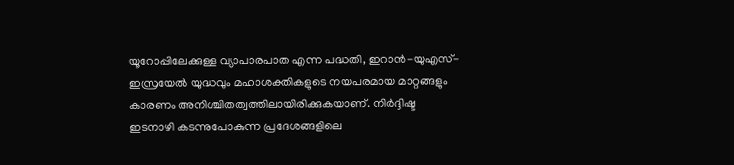യൂറോപ്പിലേക്കുള്ള വ്യാപാരപാത എന്ന പദ്ധതി, ഇറാന്‍-യുഎസ്-ഇസ്രയേല്‍ യുദ്ധവും മഹാശക്തികളുടെ നയപരമായ മാറ്റങ്ങളും കാരണം അനിശ്ചിതത്വത്തിലായിരിക്കുകയാണ്. നിർദ്ദിഷ്ട ഇടനാഴി കടന്നുപോകുന്ന പ്രദേശങ്ങളിലെ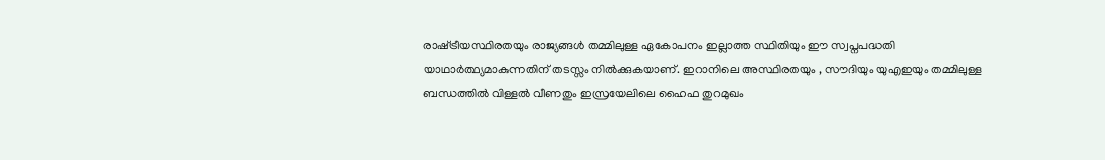രാഷ്‌ട്രീയസ്ഥിരതയും രാജ്യങ്ങള്‍ തമ്മിലുള്ള ഏകോപനം ഇല്ലാത്ത സ്ഥിതിയും ഈ സ്വപ്നപദ്ധതി യാഥാർത്ഥ്യമാകുന്നതിന് തടസ്സം നില്‍ക്കുകയാണ്. ഇറാനിലെ അസ്ഥിരതയും , സൗദിയും യുഎഇയും തമ്മിലുള്ള ബന്ധത്തില്‍ വിള്ളല്‍ വീണതും ഇസ്രയേലിലെ ഹൈഫ തുറമുഖം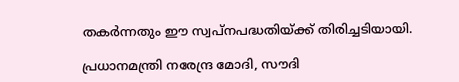തകര്‍ന്നതും ഈ സ്വപ്നപദ്ധതിയ്‌ക്ക് തിരിച്ചടിയായി.

പ്രധാനമന്ത്രി നരേന്ദ്ര മോദി, സൗദി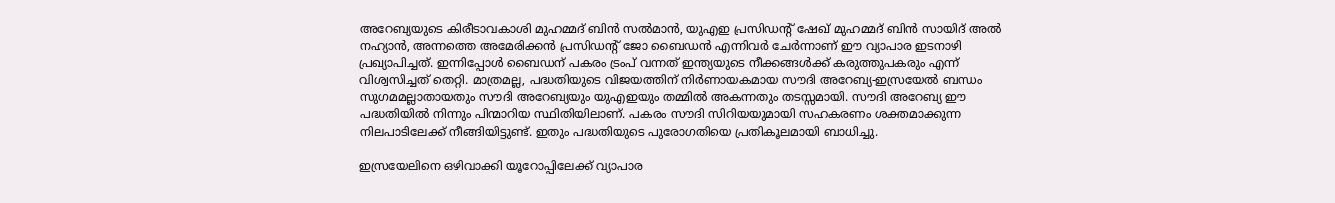അറേബ്യയുടെ കിരീടാവകാശി മുഹമ്മദ് ബിൻ സല്‍മാൻ, യുഎഇ പ്രസിഡന്‍റ് ഷേഖ് മുഹമ്മദ് ബിന്‍ സായിദ് അല്‍ നഹ്യാൻ, അന്നത്തെ അമേരിക്കൻ പ്രസിഡന്‍റ് ജോ ബൈഡൻ എന്നിവർ ചേർന്നാണ് ഈ വ്യാപാര ഇടനാഴി പ്രഖ്യാപിച്ചത്. ഇന്നിപ്പോള്‍ ബൈഡന് പകരം ട്രംപ് വന്നത് ഇന്ത്യയുടെ നീക്കങ്ങള്‍ക്ക് കരുത്തുപകരും എന്ന് വിശ്വസിച്ചത് തെറ്റി. മാത്രമല്ല, പദ്ധതിയുടെ വിജയത്തിന് നിർണായകമായ സൗദി അറേബ്യ-ഇസ്രയേല്‍ ബന്ധം സുഗമമല്ലാതായതും സൗദി അറേബ്യയും യുഎഇയും തമ്മില്‍ അകന്നതും തടസ്സമായി. സൗദി അറേബ്യ ഈ പദ്ധതിയില്‍ നിന്നും പിന്മാറിയ സ്ഥിതിയിലാണ്. പകരം സൗദി സിറിയയുമായി സഹകരണം ശക്തമാക്കുന്ന നിലപാടിലേക്ക് നീങ്ങിയിട്ടുണ്ട്. ഇതും പദ്ധതിയുടെ പുരോഗതിയെ പ്രതികൂലമായി ബാധിച്ചു.

ഇസ്രയേലിനെ ഒഴിവാക്കി യൂറോപ്പിലേക്ക് വ്യാപാര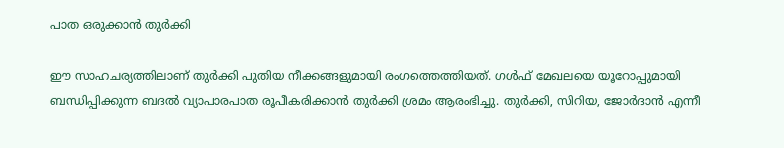പാത ഒരുക്കാന്‍ തുര്‍ക്കി

ഈ സാഹചര്യത്തിലാണ് തുർക്കി പുതിയ നീക്കങ്ങളുമായി രംഗത്തെത്തിയത്. ഗള്‍ഫ് മേഖലയെ യൂറോപ്പുമായി ബന്ധിപ്പിക്കുന്ന ബദല്‍ വ്യാപാരപാത രൂപീകരിക്കാൻ തുർക്കി ശ്രമം ആരംഭിച്ചു. തുർക്കി, സിറിയ, ജോർദാൻ എന്നീ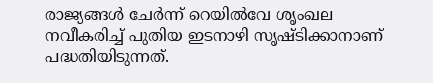രാജ്യങ്ങള്‍ ചേർന്ന് റെയില്‍വേ ശൃംഖല നവീകരിച്ച്‌ പുതിയ ഇടനാഴി സൃഷ്ടിക്കാനാണ് പദ്ധതിയിടുന്നത്.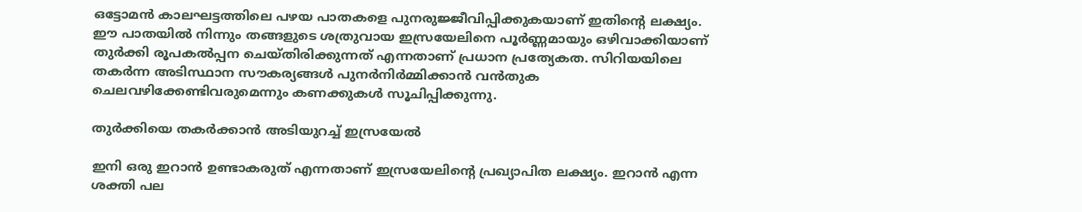ഒട്ടോമൻ കാലഘട്ടത്തിലെ പഴയ പാതകളെ പുനരുജ്ജീവിപ്പിക്കുകയാണ് ഇതിന്റെ ലക്ഷ്യം. ഈ പാതയില്‍ നിന്നും തങ്ങളുടെ ശത്രുവായ ഇസ്രയേലിനെ പൂർണ്ണമായും ഒഴിവാക്കിയാണ് തുര്‍ക്കി രൂപകല്‍പ്പന ചെയ്തിരിക്കുന്നത് എന്നതാണ് പ്രധാന പ്രത്യേകത. സിറിയയിലെ തകർന്ന അടിസ്ഥാന സൗകര്യങ്ങള്‍ പുനർനിർമ്മിക്കാൻ വൻതുക ചെലവഴിക്കേണ്ടിവരുമെന്നും കണക്കുകള്‍ സൂചിപ്പിക്കുന്നു.

തുര്‍ക്കിയെ തകര്‍ക്കാന്‍ അടിയുറച്ച് ഇസ്രയേല്‍

ഇനി ഒരു ഇറാന്‍ ഉണ്ടാകരുത് എന്നതാണ് ഇസ്രയേലിന്റെ പ്രഖ്യാപിത ലക്ഷ്യം. ഇറാന്‍ എന്ന ശക്തി പല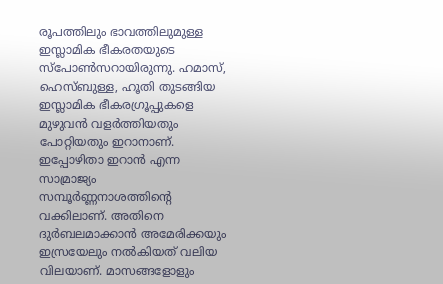രൂപത്തിലും ഭാവത്തിലുമുള്ള ഇസ്ലാമിക ഭീകരതയുടെ സ്പോണ്‍സറായിരുന്നു. ഹമാസ്, ഹെസ്ബുള്ള, ഹൂതി തുടങ്ങിയ ഇസ്ലാമിക ഭീകരഗ്രൂപ്പുകളെ മുഴുവന്‍ വളര്‍ത്തിയതും പോറ്റിയതും ഇറാനാണ്. ഇപ്പോഴിതാ ഇറാന്‍ എന്ന സാമ്രാജ്യം സമ്പൂര്‍ണ്ണനാശത്തിന്റെ വക്കിലാണ്. അതിനെ ദുര്‍ബലമാക്കാന്‍ അമേരിക്കയും ഇസ്രയേലും നല്‍കിയത് വലിയ വിലയാണ്. മാസങ്ങളോളും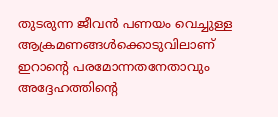തുടരുന്ന ജീവന്‍ പണയം വെച്ചുള്ള ആക്രമണങ്ങള്‍ക്കൊടുവിലാണ് ഇറാന്റെ പരമോന്നതനേതാവും അദ്ദേഹത്തിന്റെ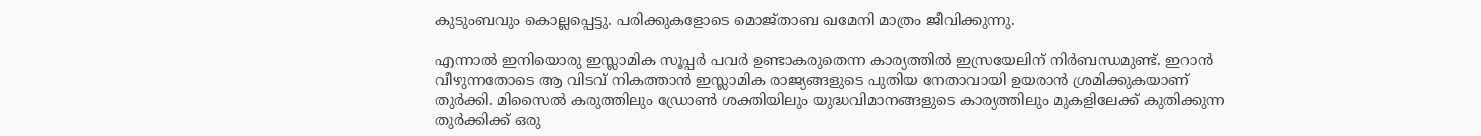കുടുംബവും കൊല്ലപ്പെട്ടു. പരിക്കുകളോടെ മൊജ്താബ ഖമേനി മാത്രം ജീവിക്കുന്നു.

എന്നാല്‍ ഇനിയൊരു ഇസ്ലാമിക സൂപ്പര്‍ പവര്‍ ഉണ്ടാകരുതെന്ന കാര്യത്തില്‍ ഇസ്രയേലിന് നിര്‍ബന്ധമുണ്ട്. ഇറാന്‍ വീഴുന്നതോടെ ആ വിടവ് നികത്താന്‍ ഇസ്ലാമിക രാജ്യങ്ങളുടെ പുതിയ നേതാവായി ഉയരാന്‍ ശ്രമിക്കുകയാണ് തുര്‍ക്കി. മിസൈല്‍ കരുത്തിലും ഡ്രോണ്‍ ശക്തിയിലും യുദ്ധവിമാനങ്ങളുടെ കാര്യത്തിലും മുകളിലേക്ക് കുതിക്കുന്ന തുര്‍ക്കിക്ക് ഒരു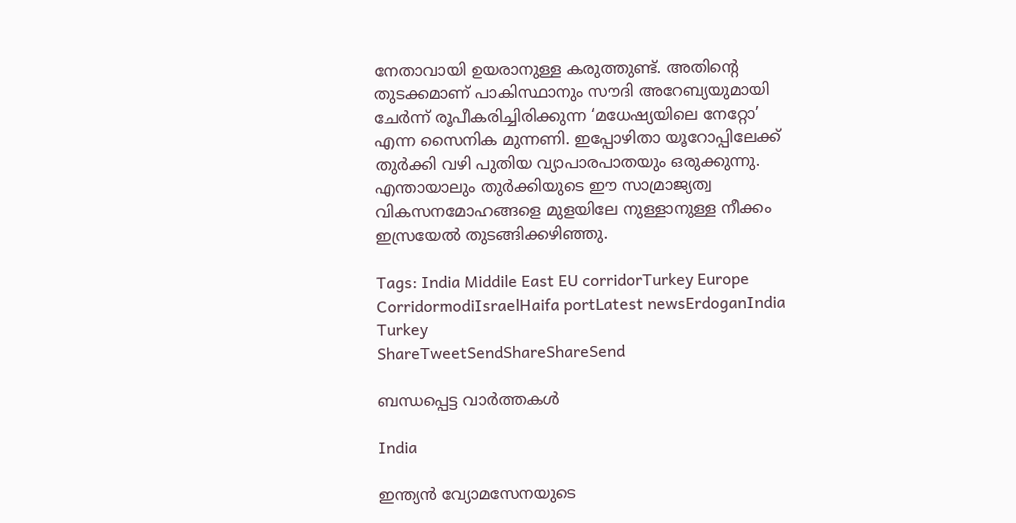നേതാവായി ഉയരാനുള്ള കരുത്തുണ്ട്. അതിന്റെ തുടക്കമാണ് പാകിസ്ഥാനും സൗദി അറേബ്യയുമായി ചേര്‍ന്ന് രൂപീകരിച്ചിരിക്കുന്ന ‘മധേഷ്യയിലെ നേറ്റോ’ എന്ന സൈനിക മുന്നണി. ഇപ്പോഴിതാ യൂറോപ്പിലേക്ക് തുര്‍ക്കി വഴി പുതിയ വ്യാപാരപാതയും ഒരുക്കുന്നു. എന്തായാലും തുര്‍ക്കിയുടെ ഈ സാമ്രാജ്യത്വ വികസനമോഹങ്ങളെ മുളയിലേ നുള്ളാനുള്ള നീക്കം ഇസ്രയേല്‍ തുടങ്ങിക്കഴിഞ്ഞു.

Tags: India Middile East EU corridorTurkey Europe CorridormodiIsraelHaifa portLatest newsErdoganIndia Turkey
ShareTweetSendShareShareSend

ബന്ധപ്പെട്ട വാര്‍ത്തകള്‍

India

ഇന്ത്യന്‍ വ്യോമസേനയുടെ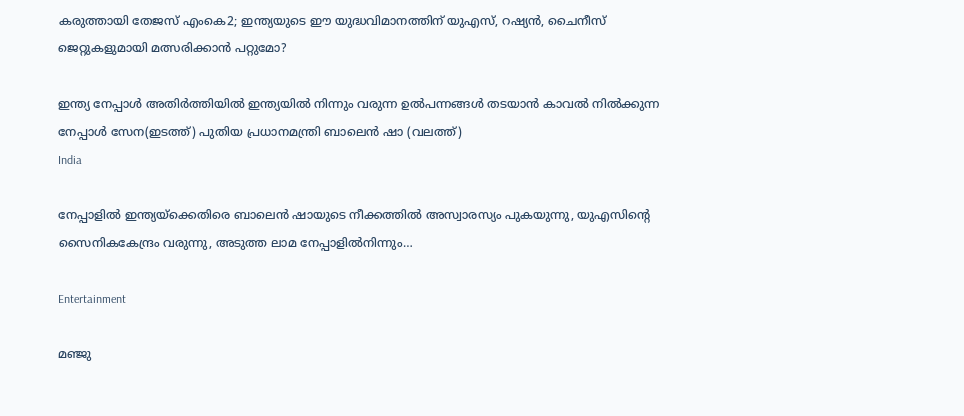കരുത്തായി തേജസ് എംകെ2; ഇന്ത്യയുടെ ഈ യുദ്ധവിമാനത്തിന് യുഎസ്, റഷ്യൻ, ചൈനീസ് ജെറ്റുകളുമായി മത്സരിക്കാൻ പറ്റുമോ?

ഇന്ത്യ നേപ്പാള്‍ അതിര്‍ത്തിയില്‍ ഇന്ത്യയില്‍ നിന്നും വരുന്ന ഉല്‍പന്നങ്ങള്‍ തടയാന്‍ കാവല്‍ നില്‍ക്കുന്ന നേപ്പാള്‍ സേന(ഇടത്ത്) പുതിയ പ്രധാനമന്ത്രി ബാലെന്‍ ഷാ (വലത്ത്)
India

നേപ്പാളില്‍ ഇന്ത്യയ്‌ക്കെതിരെ ബാലെന്‍ ഷായുടെ നീക്കത്തില്‍ അസ്വാരസ്യം പുകയുന്നു, യുഎസിന്റെ സൈനികകേന്ദ്രം വരുന്നു, അടുത്ത ലാമ നേപ്പാളില്‍നിന്നും…

Entertainment

മഞ്ജു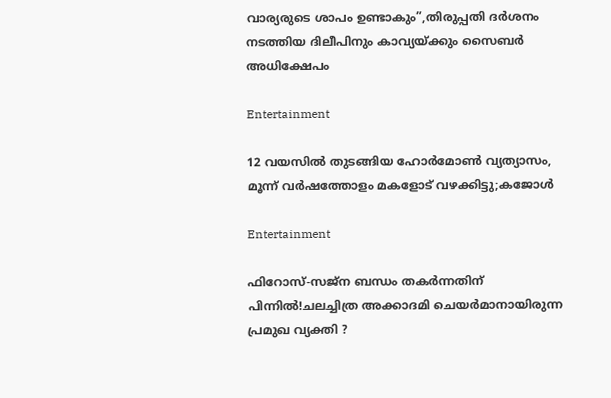വാര്യരുടെ ശാപം ഉണ്ടാകും”,തിരുപ്പതി ദർശനം നടത്തിയ ദിലീപിനും കാവ്യയ്‌ക്കും സൈബർ അധിക്ഷേപം

Entertainment

12 വയസിൽ തുടങ്ങിയ ഹോർമോൺ വ്യത്യാസം, മൂന്ന് വർഷത്തോളം മകളോട് വഴക്കിട്ടു;കജോൾ

Entertainment

ഫിറോസ്-സജ്ന ബന്ധം തകർന്നതിന് പിന്നിൽ!ചലച്ചിത്ര അക്കാദമി ചെയർമാനായിരുന്ന പ്രമുഖ വ്യക്തി ?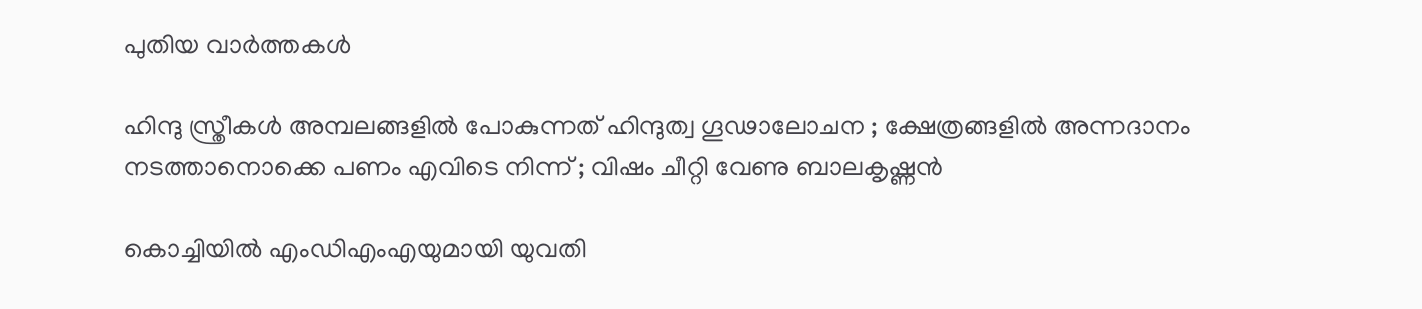പുതിയ വാര്‍ത്തകള്‍

ഹിന്ദു സ്ത്രീകൾ അമ്പലങ്ങളിൽ പോകുന്നത് ഹിന്ദുത്വ ഗൂഢാലോചന ; ക്ഷേത്രങ്ങളിൽ അന്നദാനം നടത്താനൊക്കെ പണം എവിടെ നിന്ന് ; വിഷം ചീറ്റി വേണു ബാലകൃഷ്ണൻ

കൊച്ചിയില്‍ എംഡിഎംഎയുമായി യുവതി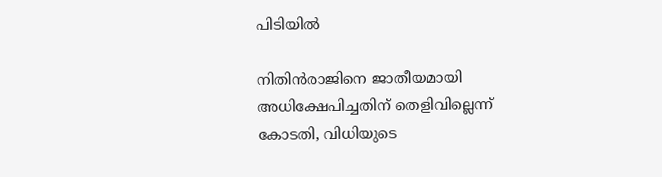പിടിയില്‍

നിതിന്‍രാജിനെ ജാതീയമായി അധിക്ഷേപിച്ചതിന് തെളിവില്ലെന്ന് കോടതി, വിധിയുടെ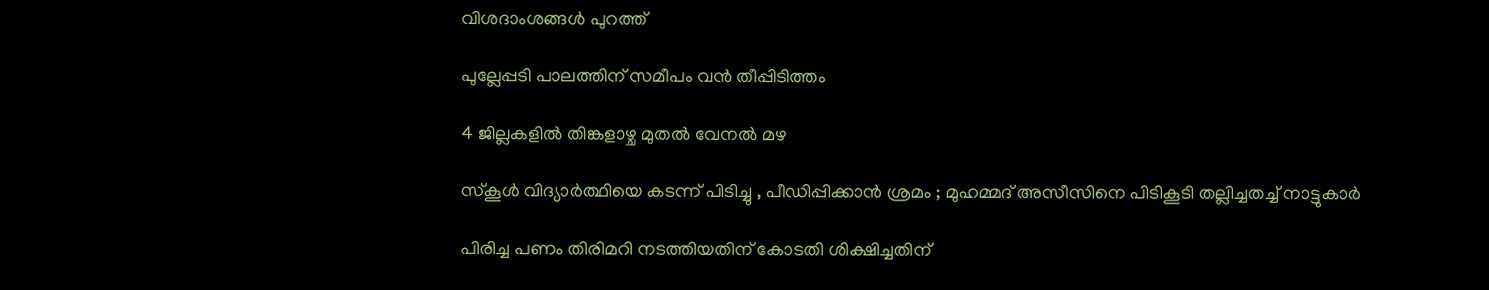വിശദാംശങ്ങള്‍ പുറത്ത്

പുല്ലേപ്പടി പാലത്തിന് സമീപം വന്‍ തീപ്പിടിത്തം

4 ജില്ലകളില്‍ തിങ്കളാഴ്ച മുതല്‍ വേനല്‍ മഴ

സ്കൂൾ വിദ്യാർത്ഥിയെ കടന്ന് പിടിച്ചു , പീഡിപ്പിക്കാൻ ശ്രമം ; മുഹമ്മദ് അസീസിനെ പിടികൂടി തല്ലിച്ചതച്ച് നാട്ടുകാർ

പിരിച്ച പണം തിരിമറി നടത്തിയതിന് കോടതി ശിക്ഷിച്ചതിന്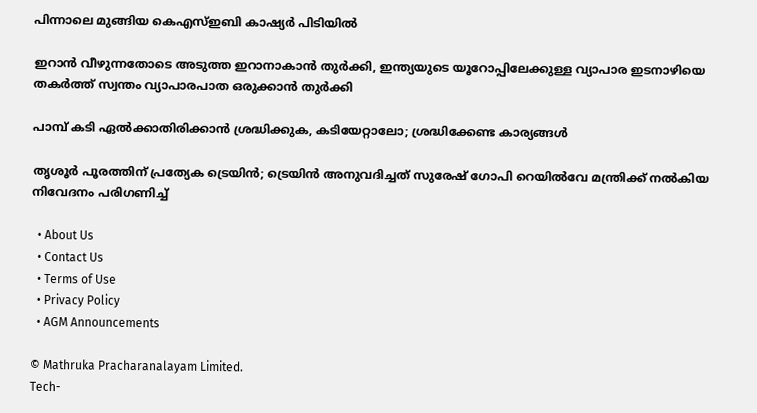പിന്നാലെ മുങ്ങിയ കെഎസ്ഇബി കാഷ്യര്‍ പിടിയില്‍

ഇറാന്‍ വീഴുന്നതോടെ അടുത്ത ഇറാനാകാന്‍ തുര്‍ക്കി, ഇന്ത്യയുടെ യൂറോപ്പിലേക്കുള്ള വ്യാപാര ഇടനാഴിയെ തകര്‍ത്ത് സ്വന്തം വ്യാപാരപാത ഒരുക്കാന്‍ തുര്‍ക്കി

പാമ്പ് കടി ഏല്‍ക്കാതിരിക്കാന്‍ ശ്രദ്ധിക്കുക, കടിയേറ്റാലോ; ശ്രദ്ധിക്കേണ്ട കാര്യങ്ങള്‍

തൃശൂര്‍ പൂരത്തിന് പ്രത്യേക ട്രെയിന്‍; ട്രെയിന്‍ അനുവദിച്ചത് സുരേഷ് ഗോപി റെയില്‍വേ മന്ത്രിക്ക് നല്‍കിയ നിവേദനം പരിഗണിച്ച്

  • About Us
  • Contact Us
  • Terms of Use
  • Privacy Policy
  • AGM Announcements

© Mathruka Pracharanalayam Limited.
Tech-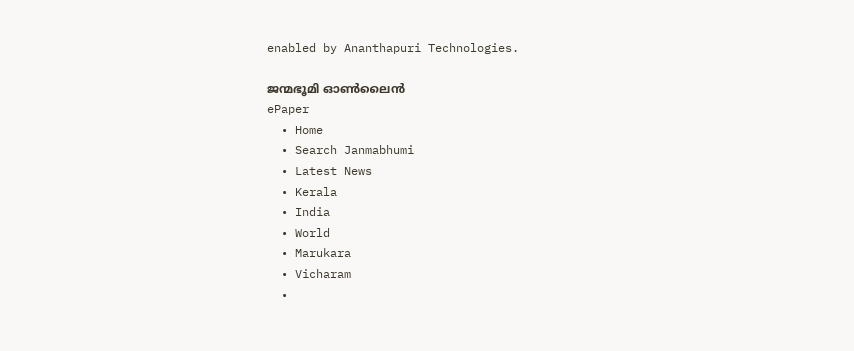enabled by Ananthapuri Technologies.

ജന്മഭൂമി ഓണ്‍ലൈന്‍
ePaper
  • Home
  • Search Janmabhumi
  • Latest News
  • Kerala
  • India
  • World
  • Marukara
  • Vicharam
  •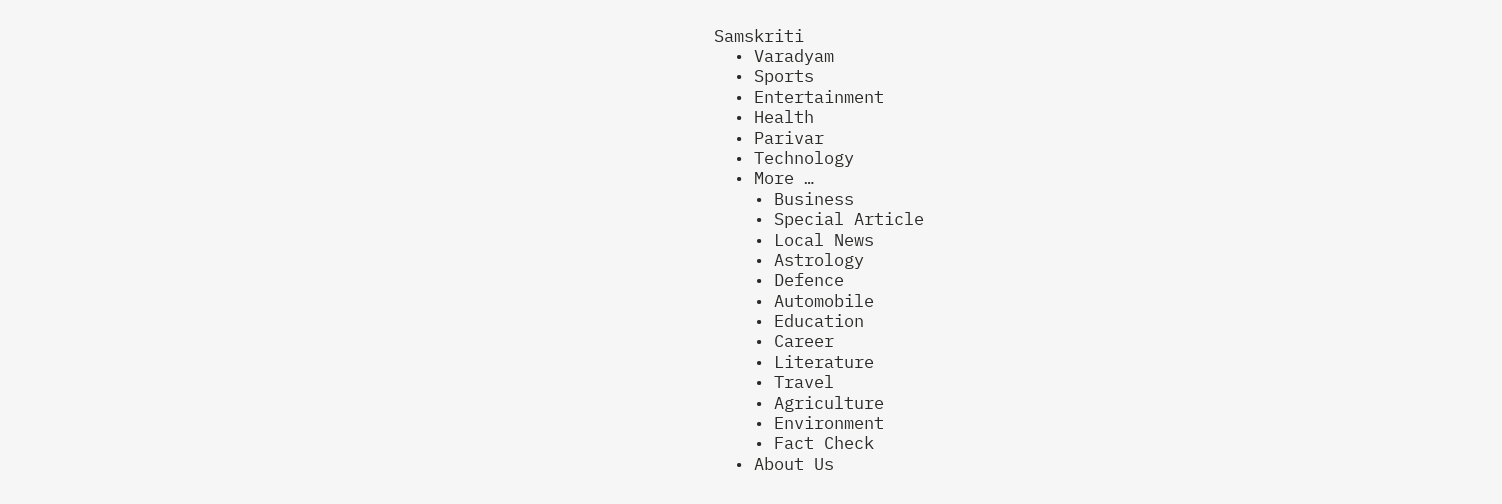Samskriti
  • Varadyam
  • Sports
  • Entertainment
  • Health
  • Parivar
  • Technology
  • More …
    • Business
    • Special Article
    • Local News
    • Astrology
    • Defence
    • Automobile
    • Education
    • Career
    • Literature
    • Travel
    • Agriculture
    • Environment
    • Fact Check
  • About Us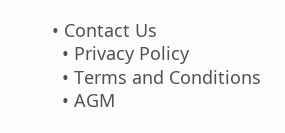• Contact Us
  • Privacy Policy
  • Terms and Conditions
  • AGM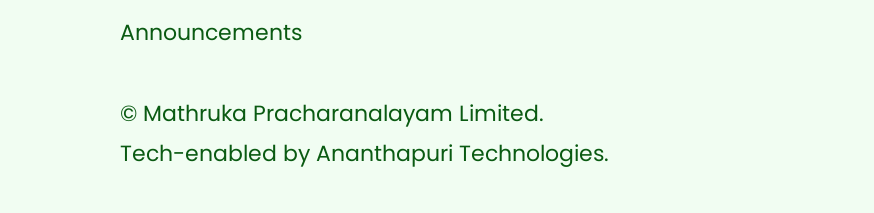Announcements

© Mathruka Pracharanalayam Limited.
Tech-enabled by Ananthapuri Technologies.